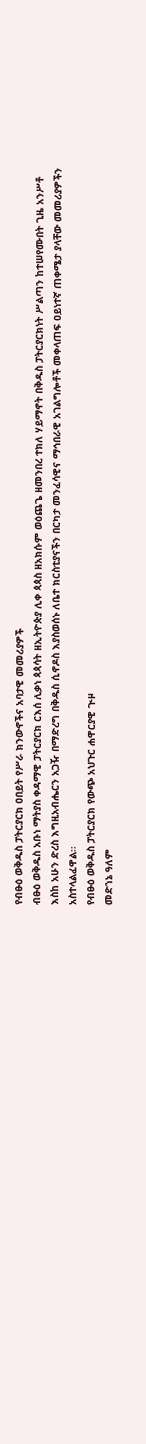የብፁዕ ወቅዱስ ፓትርያርክ ዐበይት የሥራ ክንውኖችና አባታዊ መመሪያዎች
ብፁዕ ወቅዱስ አቡነ ማትያስ ቀዳማዊ ፓትርያርክ ርእሰ ሊቃነ ጳጳሳት ዘኢትዮጵያ ሊቀ ጳጳስ ዘአክሱም ወዕጨጌ ዘመንበረ ተክለ ሃይማኖት በቅዱስ ፓትርያርክነት ሥልጣን ከተሠየሙበት ጊዜ አንሥቶ እስከ አሁን ድረስ እግዚአብሔርን አጋዥ በማድረግ በቅዱስ ሲኖዶስ እያስወሰኑ ለቤተ ክርስቲያናችን በርካታ መንፈሳዊና ማኅበራዊ አገልግሎቶች መቀላጠፍ ዐይነተኛ ጠቀሜታ ያላቸው መመሪያዎችን አስተላልፈዋል፡፡
የብፁዕ ወቅዱስ ፓትርያርክ የውጭ አህጉር ሐዋርያዊ ጒዞ
መድኀኔ ዓለም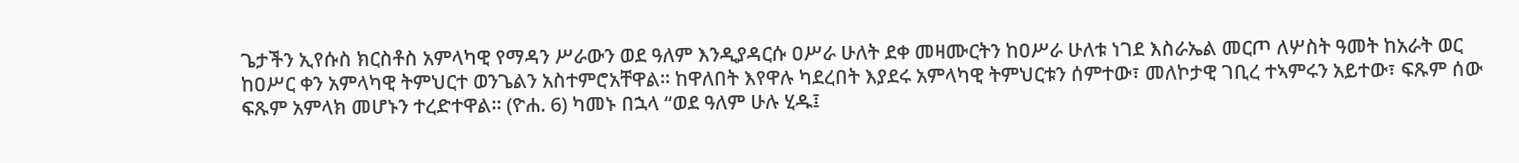ጌታችን ኢየሱስ ክርስቶስ አምላካዊ የማዳን ሥራውን ወደ ዓለም እንዲያዳርሱ ዐሥራ ሁለት ደቀ መዛሙርትን ከዐሥራ ሁለቱ ነገደ እስራኤል መርጦ ለሦስት ዓመት ከአራት ወር ከዐሥር ቀን አምላካዊ ትምህርተ ወንጌልን አስተምሮአቸዋል፡፡ ከዋለበት እየዋሉ ካደረበት እያደሩ አምላካዊ ትምህርቱን ሰምተው፣ መለኮታዊ ገቢረ ተኣምሩን አይተው፣ ፍጹም ሰው ፍጹም አምላክ መሆኑን ተረድተዋል፡፡ (ዮሐ. 6) ካመኑ በኋላ “ወደ ዓለም ሁሉ ሂዱ፤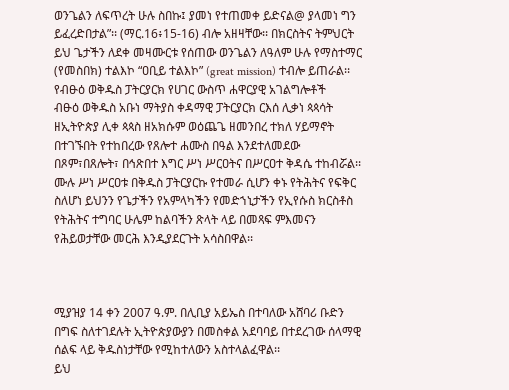ወንጌልን ለፍጥረት ሁሉ ስበኩ፤ ያመነ የተጠመቀ ይድናል@ ያላመነ ግን ይፈረድበታል”፡፡ (ማር.16፥15-16) ብሎ አዘዛቸው፡፡ በክርስትና ትምህርት ይህ ጌታችን ለደቀ መዛሙርቱ የሰጠው ወንጌልን ለዓለም ሁሉ የማስተማር (የመስበክ) ተልእኮ “ዐቢይ ተልእኮ” (great mission) ተብሎ ይጠራል፡፡
የብፁዕ ወቅዱስ ፓትርያርክ የሀገር ውስጥ ሐዋርያዊ አገልግሎቶች
ብፁዕ ወቅዱስ አቡነ ማትያስ ቀዳማዊ ፓትርያርክ ርእሰ ሊቃነ ጳጳሳት ዘኢትዮጵያ ሊቀ ጳጳስ ዘአክሱም ወዕጨጌ ዘመንበረ ተክለ ሃይማኖት በተገኙበት የተከበረው የጸሎተ ሐሙስ በዓል እንደተለመደው በጾም፣በጸሎት፣ በኅጽበተ እግር ሥነ ሥርዐትና በሥርዐተ ቅዳሴ ተከብሯል፡፡ሙሉ ሥነ ሥርዐቱ በቅዱስ ፓትርያርኩ የተመራ ሲሆን ቀኑ የትሕትና የፍቅር ስለሆነ ይህንን የጌታችን የአምላካችን የመድኀኒታችን የኢየሱስ ክርስቶስ የትሕትና ተግባር ሁሌም ከልባችን ጽላት ላይ በመጻፍ ምእመናን የሕይወታቸው መርሕ እንዲያደርጉት አሳስበዋል፡፡



ሚያዝያ 14 ቀን 2007 ዓ.ም. በሊቢያ አይኤስ በተባለው አሸባሪ ቡድን በግፍ ስለተገደሉት ኢትዮጵያውያን በመስቀል አደባባይ በተደረገው ሰላማዊ ሰልፍ ላይ ቅዱስነታቸው የሚከተለውን አስተላልፈዋል፡፡
ይህ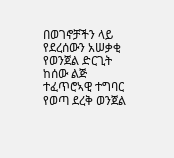በወገኖቻችን ላይ የደረሰውን አሠቃቂ የወንጀል ድርጊት ከሰው ልጅ ተፈጥሮኣዊ ተግባር የወጣ ደረቅ ወንጀል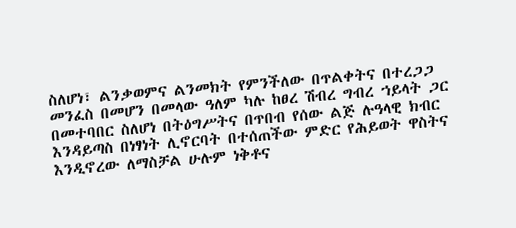ስለሆነ፣ ልንቃወምና ልንመክት የምንችለው በጥልቀትና በተረጋጋ መንፈስ በመሆን በመላው ዓለም ካሉ ከፀረ ሽብረ ግብረ ኀይላት ጋር በመተባበር ስለሆነ በትዕግሥትና በጥበብ የሰው ልጅ ሉዓላዊ ክብር እንዳይጣስ በነፃነት ሊኖርባት በተሰጠችው ምድር የሕይወት ዋስትና እንዲኖረው ለማስቻል ሁሉም ነቅቶና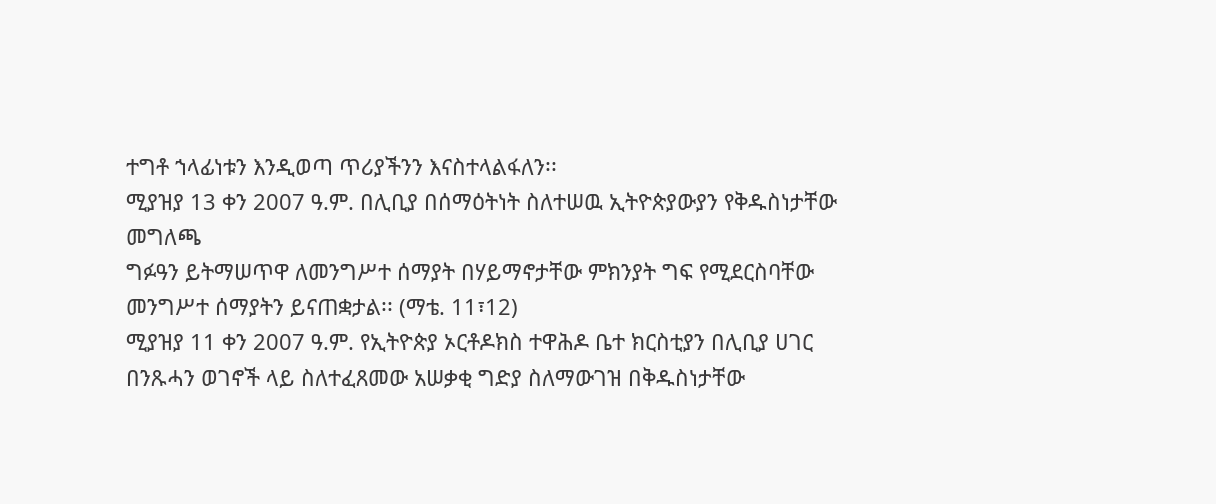ተግቶ ኀላፊነቱን እንዲወጣ ጥሪያችንን እናስተላልፋለን፡፡
ሚያዝያ 13 ቀን 2007 ዓ.ም. በሊቢያ በሰማዕትነት ስለተሠዉ ኢትዮጵያውያን የቅዱስነታቸው መግለጫ
ግፉዓን ይትማሠጥዋ ለመንግሥተ ሰማያት በሃይማኖታቸው ምክንያት ግፍ የሚደርስባቸው መንግሥተ ሰማያትን ይናጠቋታል፡፡ (ማቴ. 11፣12)
ሚያዝያ 11 ቀን 2007 ዓ.ም. የኢትዮጵያ ኦርቶዶክስ ተዋሕዶ ቤተ ክርስቲያን በሊቢያ ሀገር በንጹሓን ወገኖች ላይ ስለተፈጸመው አሠቃቂ ግድያ ስለማውገዝ በቅዱስነታቸው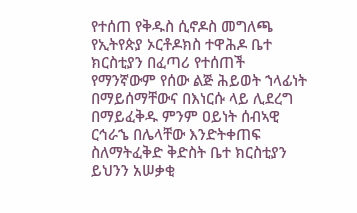የተሰጠ የቅዱስ ሲኖዶስ መግለጫ
የኢትየጵያ ኦርቶዶክስ ተዋሕዶ ቤተ ክርስቲያን በፈጣሪ የተሰጠች የማንኛውም የሰው ልጅ ሕይወት ኀላፊነት በማይሰማቸውና በእነርሱ ላይ ሊደረግ በማይፈቅዱ ምንም ዐይነት ሰብኣዊ ርኅራኄ በሌላቸው እንድትቀጠፍ ስለማትፈቅድ ቅድስት ቤተ ክርስቲያን ይህንን አሠቃቂ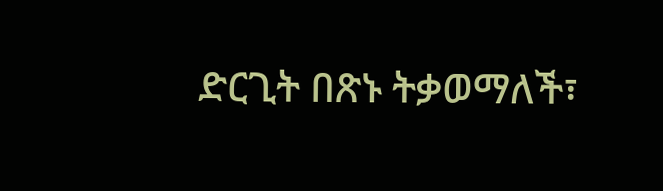ድርጊት በጽኑ ትቃወማለች፣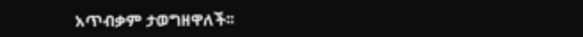አጥብቃም ታወግዘዋለች፡፡